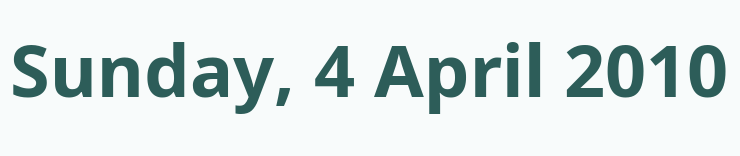Sunday, 4 April 2010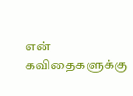என் கவிதைகளுக்கு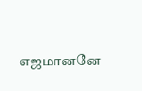எஜமானனே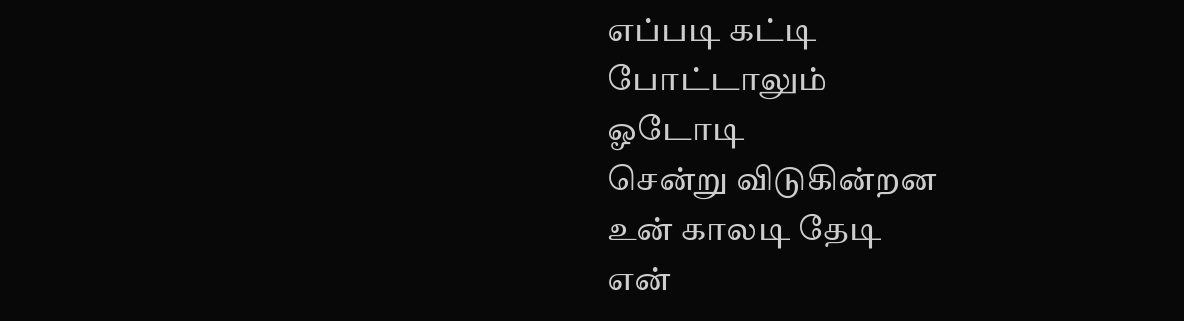எப்படி கட்டி
போட்டாலும்
ஓடோடி
சென்று விடுகின்றன
உன் காலடி தேடி
என்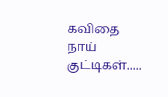கவிதை
நாய் குட்டிகள்.....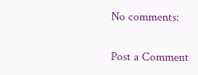No comments:

Post a Comment